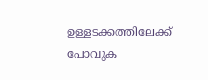ഉള്ളടക്കത്തിലേക്ക് പോവുക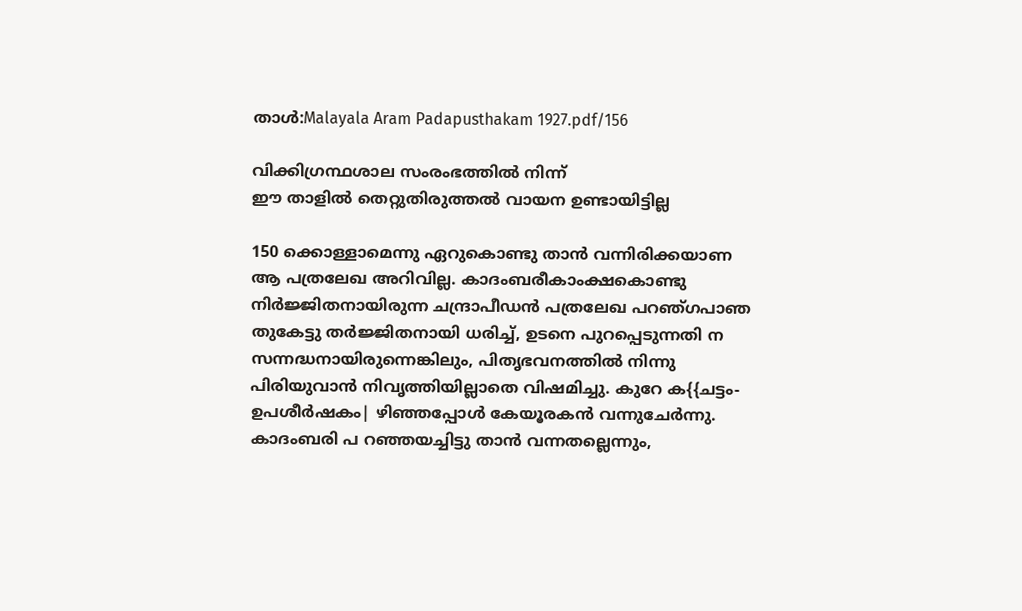താൾ:Malayala Aram Padapusthakam 1927.pdf/156

വിക്കിഗ്രന്ഥശാല സംരംഭത്തിൽ നിന്ന്
ഈ താളിൽ തെറ്റുതിരുത്തൽ വായന ഉണ്ടായിട്ടില്ല

150 ക്കൊള്ളാമെന്നു ഏറുകൊണ്ടു താൻ വന്നിരിക്കയാണ ആ പത്രലേഖ അറിവില്ല. കാദംബരീകാംക്ഷകൊണ്ടു നിർജ്ജിതനായിരുന്ന ചന്ദ്രാപീഡൻ പത്രലേഖ പറഞ്ഗപാഞ തുകേട്ടു തർജ്ജിതനായി ധരിച്ച്, ഉടനെ പുറപ്പെടുന്നതി ന സന്നദ്ധനായിരുന്നെങ്കിലും, പിതൃഭവനത്തിൽ നിന്നു പിരിയുവാൻ നിവൃത്തിയില്ലാതെ വിഷമിച്ചു. കുറേ ക{{ചട്ടം-ഉപശീർഷകം| ഴിഞ്ഞപ്പോൾ കേയൂരകൻ വന്നുചേർന്നു. കാദംബരി പ റഞ്ഞയച്ചിട്ടു താൻ വന്നതല്ലെന്നും,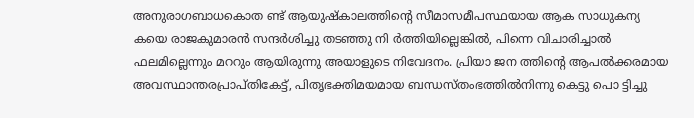അനുരാഗബാധകൊത ണ്ട് ആയുഷ്കാലത്തിന്റെ സീമാസമീപസ്ഥയായ ആക സാധുകന്യ കയെ രാജകുമാരൻ സന്ദർശിച്ചു തടഞ്ഞു നി ർത്തിയില്ലെങ്കിൽ, പിന്നെ വിചാരിച്ചാൽ ഫലമില്ലെന്നും മററും ആയിരുന്നു അയാളുടെ നിവേദനം. പ്രിയാ ജന ത്തിന്റെ ആപൽക്കരമായ അവസ്ഥാന്തരപ്രാപ്തികേട്ട്, പിതൃഭക്തിമയമായ ബന്ധസ്തംഭത്തിൽനിന്നു കെട്ടു പൊ ട്ടിച്ചു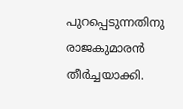പുറപ്പെടുന്നതിനു രാജകുമാരൻ തീർച്ചയാക്കി.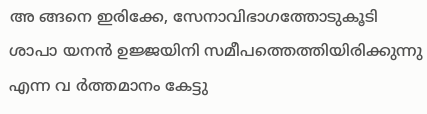അ ങ്ങനെ ഇരിക്കേ, സേനാവിഭാഗത്തോടുകൂടി ശാപാ യനൻ ഉജ്ജയിനി സമീപത്തെത്തിയിരിക്കുന്നു എന്ന വ ർത്തമാനം കേട്ടു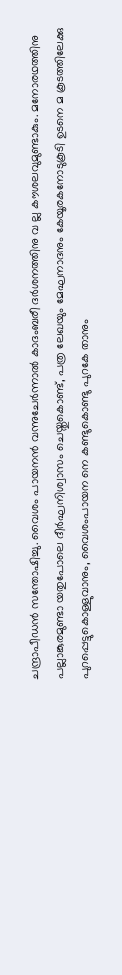ചന്ദ്രാപീഡൻ സന്തോഷിച്ചു. വൈശം പായനൻ വന്നുചേർന്നാൽ കാദംബരീ ദർശനത്തിനു വ ല്ല കൗശലവുമുണ്ടാകും. മനോരഥത്തിനു പല്ലാങ്കുരമുണ്ടാ യതുപോലെ ദീർഘനിശ്വാസം ചെയ്തുകൊണ്ട്, പത്ര ലേഖയും മേഘനാദനും കേയൂരകനോടുകൂടി ഉടനെ മ കൂടത്തിലേക്കു പുറപ്പെട്ടുകൊള്ളുവാനും, വൈശംപായന നെ കണ്ടുകൊണ്ടു പുറകേ താനും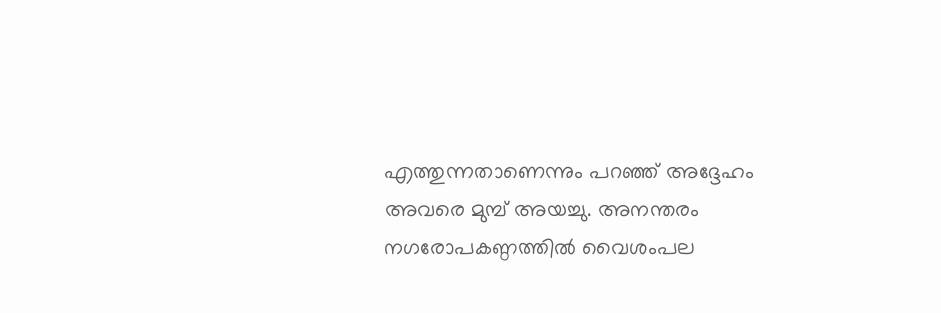എത്തുന്നതാണെന്നും പറഞ്ഞ് അദ്ദേഹം അവരെ മുമ്പ് അയച്ചു. അനന്തരം നഗരോപകണ്ഠത്തിൽ വൈശംപല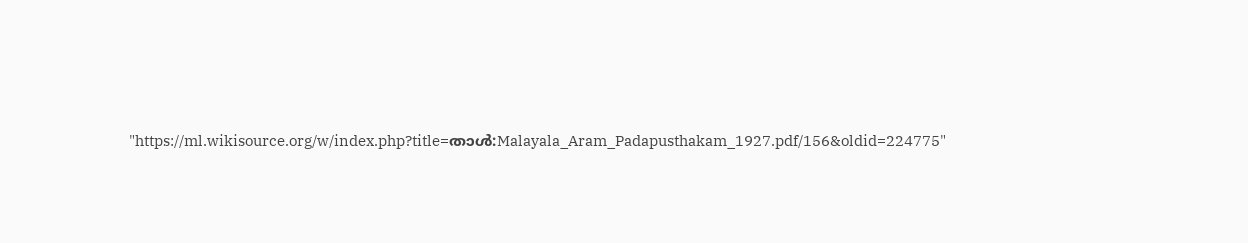"https://ml.wikisource.org/w/index.php?title=താൾ:Malayala_Aram_Padapusthakam_1927.pdf/156&oldid=224775"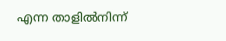എന്ന താളിൽനിന്ന്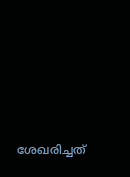ശേഖരിച്ചത്